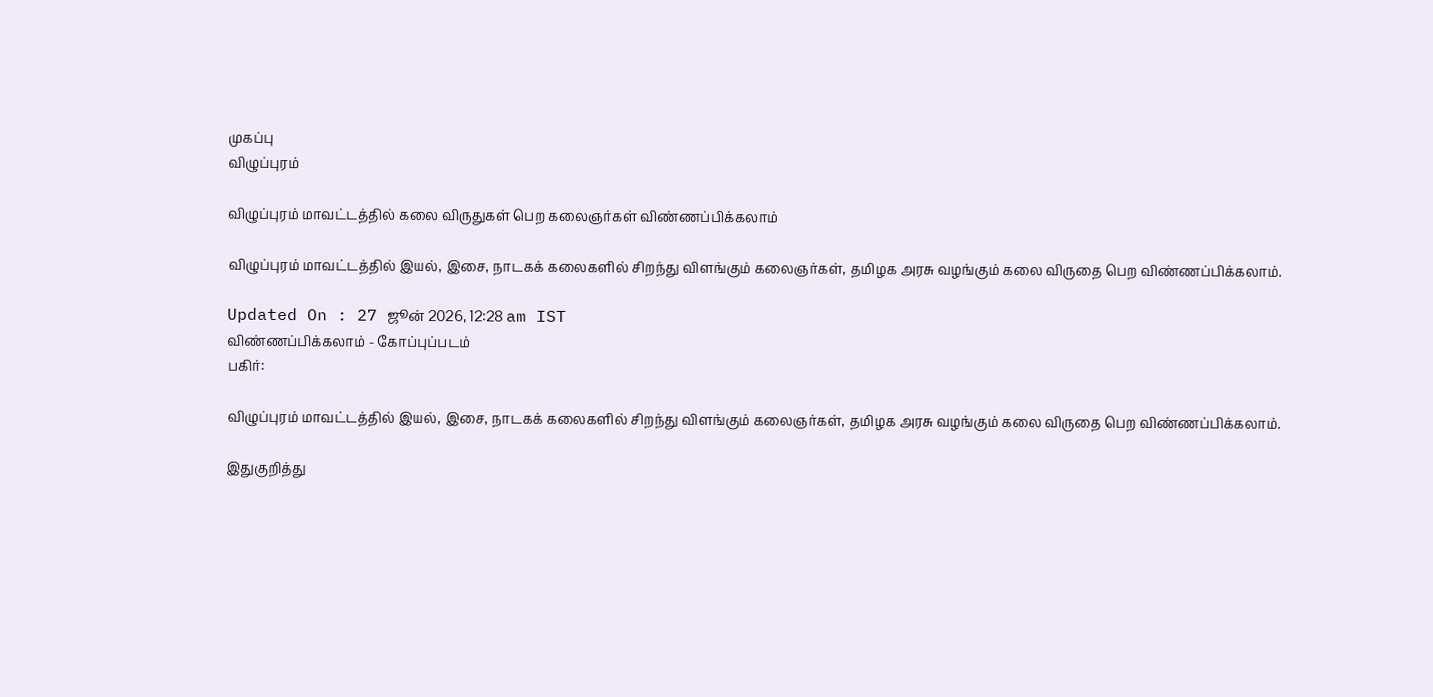முகப்பு
விழுப்புரம்

விழுப்புரம் மாவட்டத்தில் கலை விருதுகள் பெற கலைஞர்கள் விண்ணப்பிக்கலாம்

விழுப்புரம் மாவட்டத்தில் இயல், இசை, நாடகக் கலைகளில் சிறந்து விளங்கும் கலைஞர்கள், தமிழக அரசு வழங்கும் கலை விருதை பெற விண்ணப்பிக்கலாம்.

Updated On : 27 ஜூன் 2026, 12:28 am IST
விண்ணப்பிக்கலாம் - கோப்புப்படம்
பகிர்:

விழுப்புரம் மாவட்டத்தில் இயல், இசை, நாடகக் கலைகளில் சிறந்து விளங்கும் கலைஞர்கள், தமிழக அரசு வழங்கும் கலை விருதை பெற விண்ணப்பிக்கலாம்.

இதுகுறித்து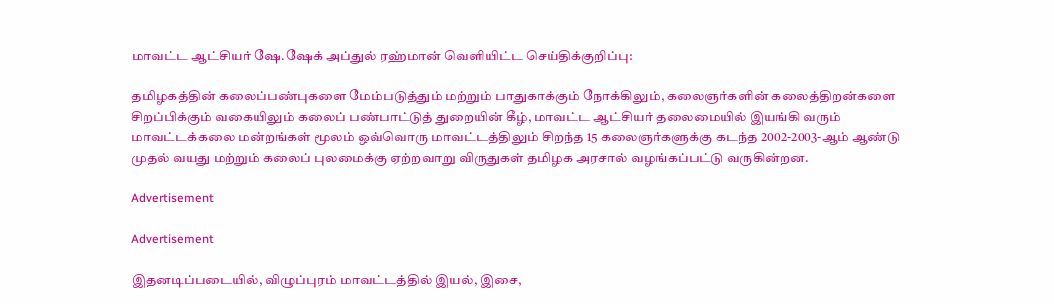மாவட்ட ஆட்சியர் ஷே.ஷேக் அப்துல் ரஹ்மான் வெளியிட்ட செய்திக்குறிப்பு:

தமிழகத்தின் கலைப்பண்புகளை மேம்படுத்தும் மற்றும் பாதுகாக்கும் நோக்கிலும், கலைஞர்களின் கலைத்திறன்களை சிறப்பிக்கும் வகையிலும் கலைப் பண்பாட்டுத் துறையின் கீழ், மாவட்ட ஆட்சியர் தலைமையில் இயங்கி வரும் மாவட்டக்கலை மன்றங்கள் மூலம் ஒவ்வொரு மாவட்டத்திலும் சிறந்த 15 கலைஞர்களுக்கு கடந்த 2002-2003-ஆம் ஆண்டு முதல் வயது மற்றும் கலைப் புலமைக்கு ஏற்றவாறு விருதுகள் தமிழக அரசால் வழங்கப்பட்டு வருகின்றன.

Advertisement

Advertisement

இதனடிப்படையில், விழுப்புரம் மாவட்டத்தில் இயல், இசை,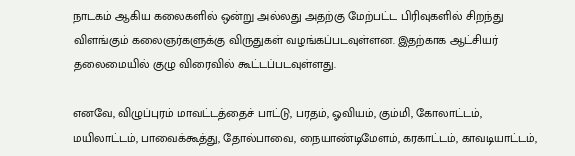நாடகம் ஆகிய கலைகளில் ஒன்று அல்லது அதற்கு மேற்பட்ட பிரிவுகளில் சிறந்து விளங்கும் கலைஞர்களுக்கு விருதுகள் வழங்கப்படவுள்ளன. இதற்காக ஆட்சியர் தலைமையில் குழு விரைவில் கூட்டப்படவுள்ளது.

எனவே, விழுப்புரம் மாவட்டத்தைச் பாட்டு, பரதம், ஓவியம், கும்மி, கோலாட்டம், மயிலாட்டம், பாவைக்கூத்து, தோல்பாவை, நையாண்டிமேளம், கரகாட்டம், காவடியாட்டம்,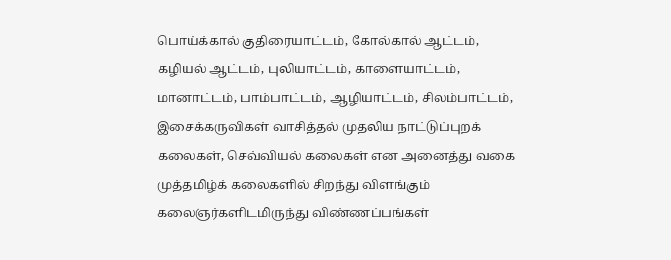பொய்க்கால் குதிரையாட்டம், கோல்கால் ஆட்டம், கழியல் ஆட்டம், புலியாட்டம், காளையாட்டம், மானாட்டம், பாம்பாட்டம், ஆழியாட்டம், சிலம்பாட்டம், இசைக்கருவிகள் வாசித்தல் முதலிய நாட்டுப்புறக் கலைகள், செவ்வியல் கலைகள் என அனைத்து வகை முத்தமிழ்க் கலைகளில் சிறந்து விளங்கும் கலைஞர்களிடமிருந்து விண்ணப்பங்கள்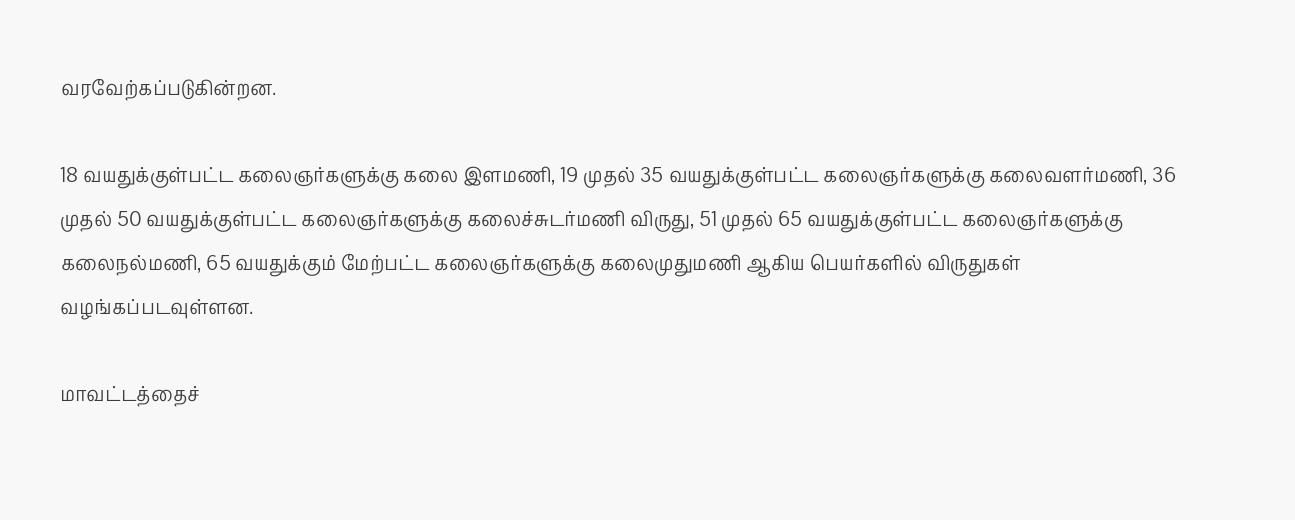வரவேற்கப்படுகின்றன.

18 வயதுக்குள்பட்ட கலைஞர்களுக்கு கலை இளமணி, 19 முதல் 35 வயதுக்குள்பட்ட கலைஞர்களுக்கு கலைவளர்மணி, 36 முதல் 50 வயதுக்குள்பட்ட கலைஞர்களுக்கு கலைச்சுடர்மணி விருது, 51 முதல் 65 வயதுக்குள்பட்ட கலைஞர்களுக்கு கலைநல்மணி, 65 வயதுக்கும் மேற்பட்ட கலைஞர்களுக்கு கலைமுதுமணி ஆகிய பெயர்களில் விருதுகள் வழங்கப்படவுள்ளன.

மாவட்டத்தைச்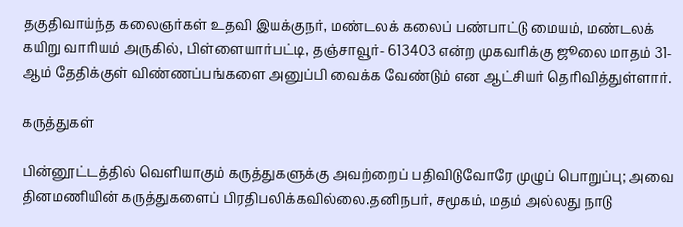தகுதிவாய்ந்த கலைஞர்கள் உதவி இயக்குநர், மண்டலக் கலைப் பண்பாட்டு மையம், மண்டலக் கயிறு வாரியம் அருகில், பிள்ளையார்பட்டி, தஞ்சாவூர்- 613403 என்ற முகவரிக்கு ஜூலை மாதம் 31-ஆம் தேதிக்குள் விண்ணப்பங்களை அனுப்பி வைக்க வேண்டும் என ஆட்சியர் தெரிவித்துள்ளார்.

கருத்துகள்

பின்னூட்டத்தில் வெளியாகும் கருத்துகளுக்கு அவற்றைப் பதிவிடுவோரே முழுப் பொறுப்பு; அவை தினமணியின் கருத்துகளைப் பிரதிபலிக்கவில்லை.தனிநபர், சமூகம், மதம் அல்லது நாடு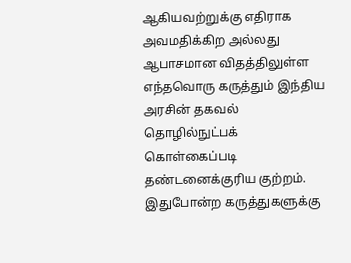ஆகியவற்றுக்கு எதிராக அவமதிக்கிற அல்லது ஆபாசமான விதத்திலுள்ள எந்தவொரு கருத்தும் இந்திய அரசின் தகவல் தொழில்நுட்பக் கொள்கைப்படி தண்டனைக்குரிய குற்றம். இதுபோன்ற கருத்துகளுக்கு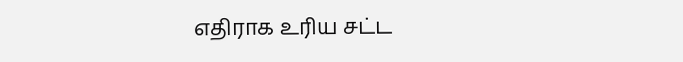எதிராக உரிய சட்ட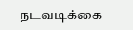நடவடிக்கை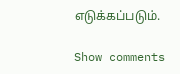எடுக்கப்படும்.

Show comments